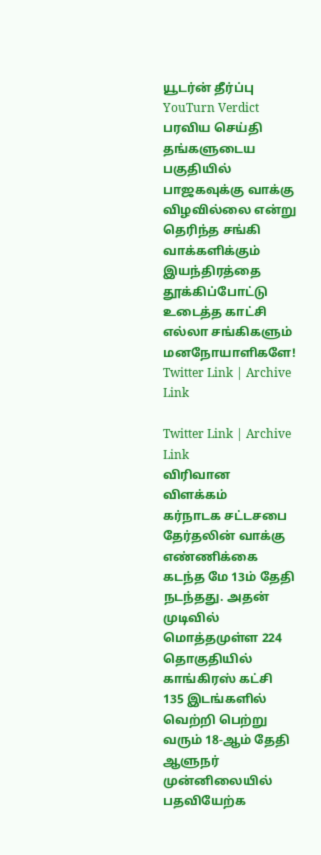யூடர்ன் தீர்ப்பு
YouTurn Verdict
பரவிய செய்தி
தங்களுடைய பகுதியில் பாஜகவுக்கு வாக்கு விழவில்லை என்று தெரிந்த சங்கி வாக்களிக்கும் இயந்திரத்தை தூக்கிப்போட்டு உடைத்த காட்சி எல்லா சங்கிகளும் மனநோயாளிகளே!
Twitter Link | Archive Link

Twitter Link | Archive Link
விரிவான விளக்கம்
கர்நாடக சட்டசபை தேர்தலின் வாக்கு எண்ணிக்கை கடந்த மே 13ம் தேதி நடந்தது. அதன் முடிவில் மொத்தமுள்ள 224 தொகுதியில் காங்கிரஸ் கட்சி 135 இடங்களில் வெற்றி பெற்று வரும் 18-ஆம் தேதி ஆளுநர் முன்னிலையில் பதவியேற்க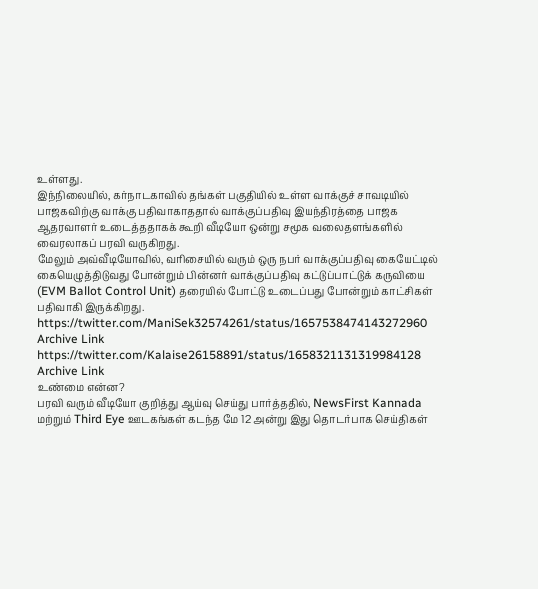உள்ளது.
இந்நிலையில், கர்நாடகாவில் தங்கள் பகுதியில் உள்ள வாக்குச் சாவடியில் பாஜகவிற்கு வாக்கு பதிவாகாததால் வாக்குப்பதிவு இயந்திரத்தை பாஜக ஆதரவாளர் உடைத்ததாகக் கூறி வீடியோ ஒன்று சமூக வலைதளங்களில் வைரலாகப் பரவி வருகிறது.
மேலும் அவ்வீடியோவில், வரிசையில் வரும் ஒரு நபர் வாக்குப்பதிவு கையேட்டில் கையெழுத்திடுவது போன்றும் பின்னர் வாக்குப்பதிவு கட்டுப்பாட்டுக் கருவியை (EVM Ballot Control Unit) தரையில் போட்டு உடைப்பது போன்றும் காட்சிகள் பதிவாகி இருக்கிறது.
https://twitter.com/ManiSek32574261/status/1657538474143272960
Archive Link
https://twitter.com/Kalaise26158891/status/1658321131319984128
Archive Link
உண்மை என்ன?
பரவி வரும் வீடியோ குறித்து ஆய்வு செய்து பார்த்ததில், NewsFirst Kannada மற்றும் Third Eye ஊடகங்கள் கடந்த மே 12 அன்று இது தொடர்பாக செய்திகள்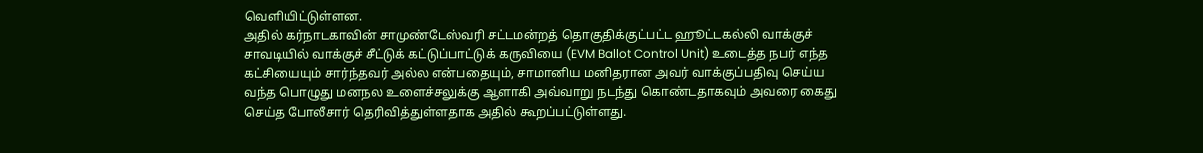வெளியிட்டுள்ளன.
அதில் கர்நாடகாவின் சாமுண்டேஸ்வரி சட்டமன்றத் தொகுதிக்குட்பட்ட ஹூட்டகல்லி வாக்குச் சாவடியில் வாக்குச் சீட்டுக் கட்டுப்பாட்டுக் கருவியை (EVM Ballot Control Unit) உடைத்த நபர் எந்த கட்சியையும் சார்ந்தவர் அல்ல என்பதையும், சாமானிய மனிதரான அவர் வாக்குப்பதிவு செய்ய வந்த பொழுது மனநல உளைச்சலுக்கு ஆளாகி அவ்வாறு நடந்து கொண்டதாகவும் அவரை கைது செய்த போலீசார் தெரிவித்துள்ளதாக அதில் கூறப்பட்டுள்ளது.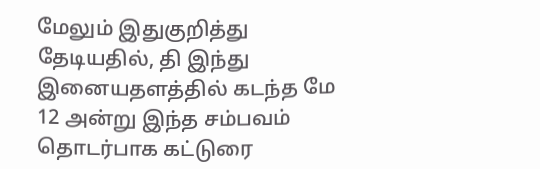மேலும் இதுகுறித்து தேடியதில், தி இந்து இனையதளத்தில் கடந்த மே 12 அன்று இந்த சம்பவம் தொடர்பாக கட்டுரை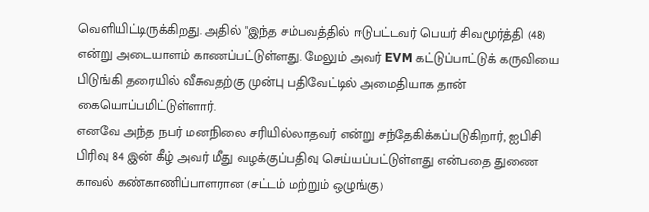வெளியிட்டிருக்கிறது. அதில் "இந்த சம்பவத்தில் ஈடுபட்டவர் பெயர் சிவமூர்த்தி (48) என்று அடையாளம் காணப்பட்டுள்ளது. மேலும் அவர் EVM கட்டுப்பாட்டுக் கருவியை பிடுங்கி தரையில் வீசுவதற்கு முன்பு பதிவேட்டில் அமைதியாக தான் கையொப்பமிட்டுள்ளார்.
எனவே அந்த நபர் மனநிலை சரியில்லாதவர் என்று சந்தேகிக்கப்படுகிறார், ஐபிசி பிரிவு 84 இன் கீழ் அவர் மீது வழக்குப்பதிவு செய்யப்பட்டுள்ளது என்பதை துணை காவல் கண்காணிப்பாளரான (சட்டம் மற்றும் ஒழுங்கு)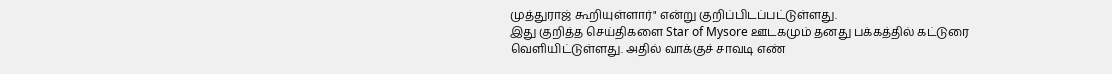முத்துராஜ் கூறியுள்ளார்" என்று குறிப்பிடப்பட்டுள்ளது.
இது குறித்த செய்திகளை Star of Mysore ஊடகமும் தனது பக்கத்தில் கட்டுரை வெளியிட்டுள்ளது. அதில் வாக்குச் சாவடி எண்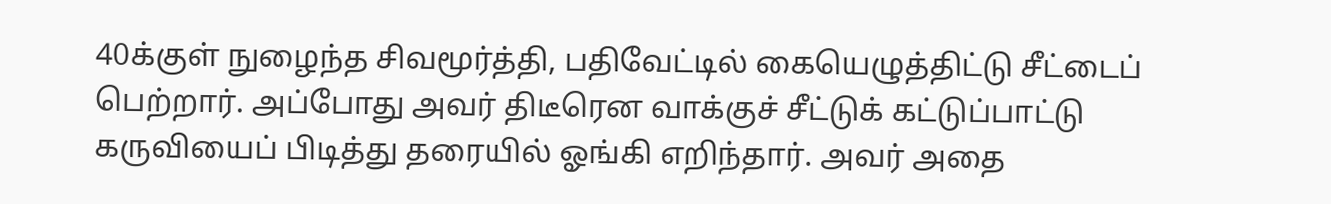40க்குள் நுழைந்த சிவமூர்த்தி, பதிவேட்டில் கையெழுத்திட்டு சீட்டைப் பெற்றார். அப்போது அவர் திடீரென வாக்குச் சீட்டுக் கட்டுப்பாட்டு கருவியைப் பிடித்து தரையில் ஓங்கி எறிந்தார். அவர் அதை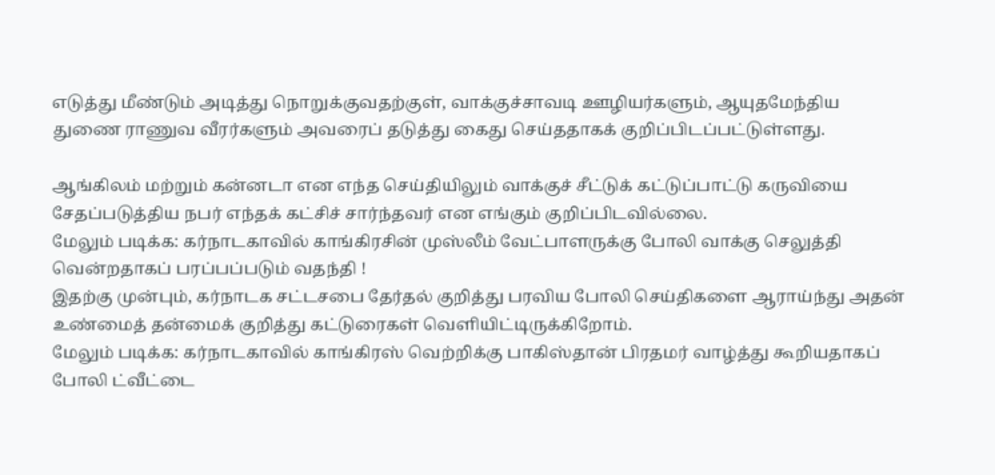எடுத்து மீண்டும் அடித்து நொறுக்குவதற்குள், வாக்குச்சாவடி ஊழியர்களும், ஆயுதமேந்திய துணை ராணுவ வீரர்களும் அவரைப் தடுத்து கைது செய்ததாகக் குறிப்பிடப்பட்டுள்ளது.

ஆங்கிலம் மற்றும் கன்னடா என எந்த செய்தியிலும் வாக்குச் சீட்டுக் கட்டுப்பாட்டு கருவியை சேதப்படுத்திய நபர் எந்தக் கட்சிச் சார்ந்தவர் என எங்கும் குறிப்பிடவில்லை.
மேலும் படிக்க: கர்நாடகாவில் காங்கிரசின் முஸ்லீம் வேட்பாளருக்கு போலி வாக்கு செலுத்தி வென்றதாகப் பரப்பப்படும் வதந்தி !
இதற்கு முன்பும், கர்நாடக சட்டசபை தேர்தல் குறித்து பரவிய போலி செய்திகளை ஆராய்ந்து அதன் உண்மைத் தன்மைக் குறித்து கட்டுரைகள் வெளியிட்டிருக்கிறோம்.
மேலும் படிக்க: கர்நாடகாவில் காங்கிரஸ் வெற்றிக்கு பாகிஸ்தான் பிரதமர் வாழ்த்து கூறியதாகப் போலி ட்வீட்டை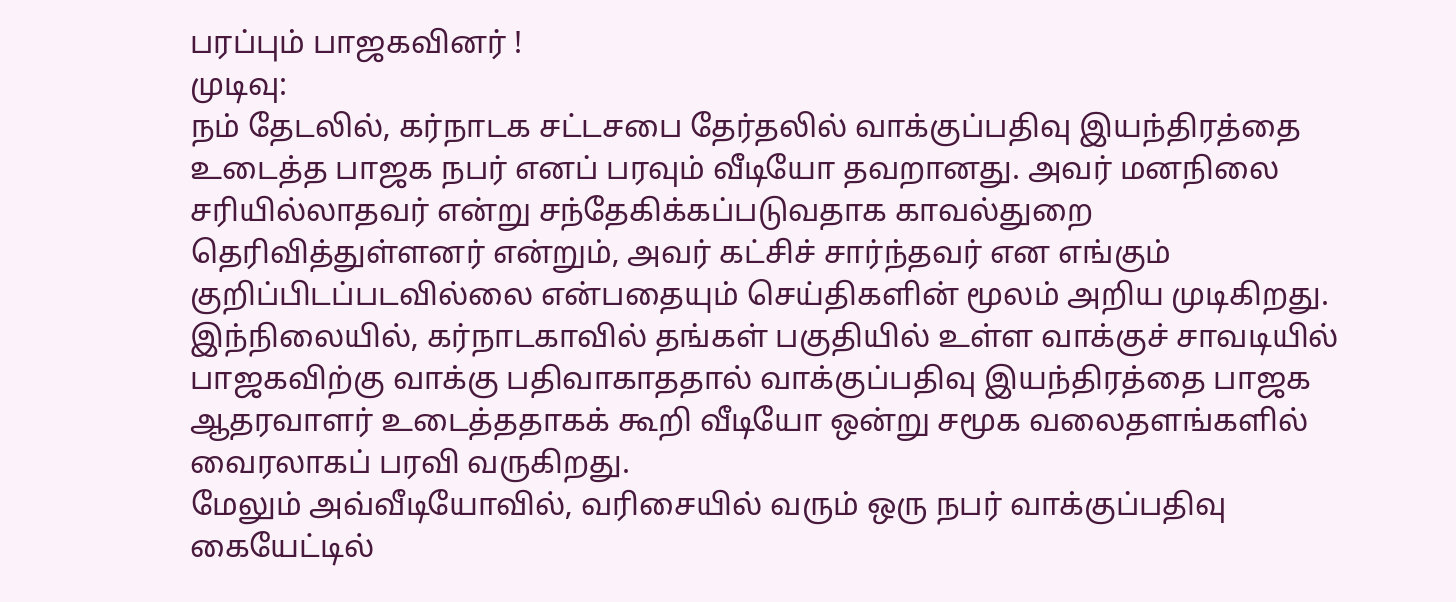பரப்பும் பாஜகவினர் !
முடிவு:
நம் தேடலில், கர்நாடக சட்டசபை தேர்தலில் வாக்குப்பதிவு இயந்திரத்தை உடைத்த பாஜக நபர் எனப் பரவும் வீடியோ தவறானது. அவர் மனநிலை சரியில்லாதவர் என்று சந்தேகிக்கப்படுவதாக காவல்துறை தெரிவித்துள்ளனர் என்றும், அவர் கட்சிச் சார்ந்தவர் என எங்கும் குறிப்பிடப்படவில்லை என்பதையும் செய்திகளின் மூலம் அறிய முடிகிறது.
இந்நிலையில், கர்நாடகாவில் தங்கள் பகுதியில் உள்ள வாக்குச் சாவடியில் பாஜகவிற்கு வாக்கு பதிவாகாததால் வாக்குப்பதிவு இயந்திரத்தை பாஜக ஆதரவாளர் உடைத்ததாகக் கூறி வீடியோ ஒன்று சமூக வலைதளங்களில் வைரலாகப் பரவி வருகிறது.
மேலும் அவ்வீடியோவில், வரிசையில் வரும் ஒரு நபர் வாக்குப்பதிவு கையேட்டில்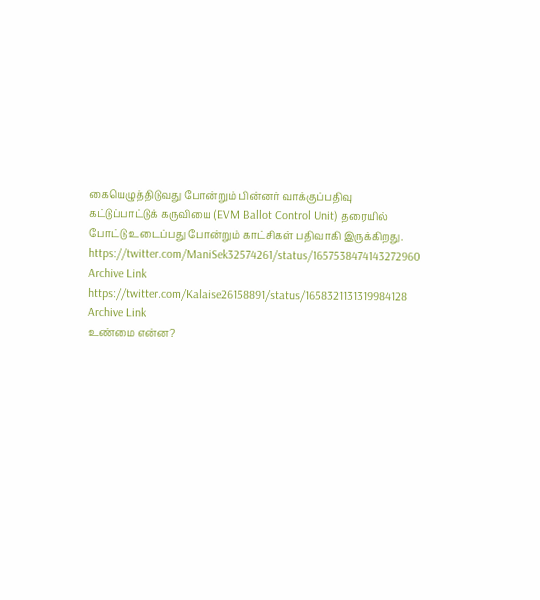கையெழுத்திடுவது போன்றும் பின்னர் வாக்குப்பதிவு கட்டுப்பாட்டுக் கருவியை (EVM Ballot Control Unit) தரையில் போட்டு உடைப்பது போன்றும் காட்சிகள் பதிவாகி இருக்கிறது.
https://twitter.com/ManiSek32574261/status/1657538474143272960
Archive Link
https://twitter.com/Kalaise26158891/status/1658321131319984128
Archive Link
உண்மை என்ன?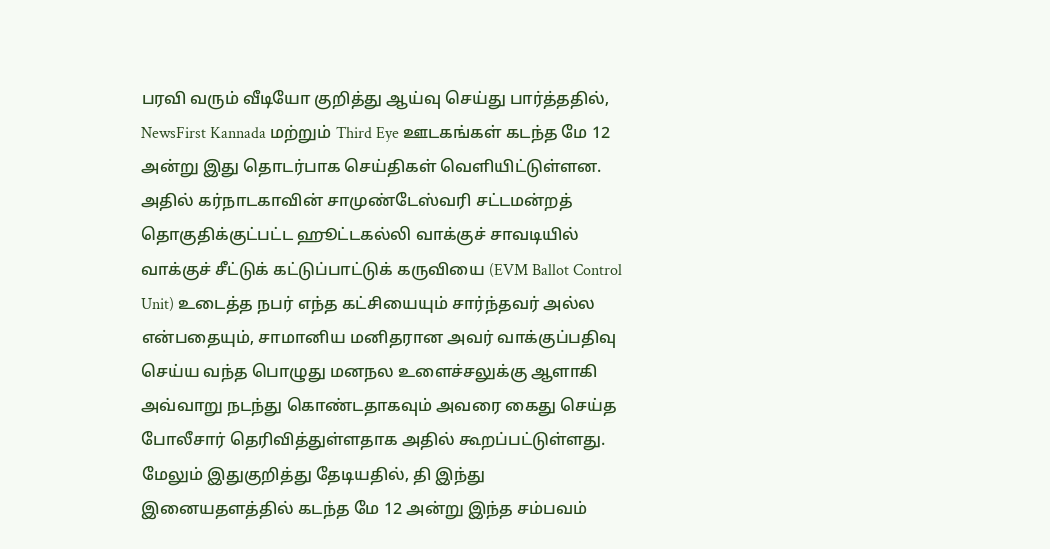பரவி வரும் வீடியோ குறித்து ஆய்வு செய்து பார்த்ததில், NewsFirst Kannada மற்றும் Third Eye ஊடகங்கள் கடந்த மே 12 அன்று இது தொடர்பாக செய்திகள் வெளியிட்டுள்ளன.
அதில் கர்நாடகாவின் சாமுண்டேஸ்வரி சட்டமன்றத் தொகுதிக்குட்பட்ட ஹூட்டகல்லி வாக்குச் சாவடியில் வாக்குச் சீட்டுக் கட்டுப்பாட்டுக் கருவியை (EVM Ballot Control Unit) உடைத்த நபர் எந்த கட்சியையும் சார்ந்தவர் அல்ல என்பதையும், சாமானிய மனிதரான அவர் வாக்குப்பதிவு செய்ய வந்த பொழுது மனநல உளைச்சலுக்கு ஆளாகி அவ்வாறு நடந்து கொண்டதாகவும் அவரை கைது செய்த போலீசார் தெரிவித்துள்ளதாக அதில் கூறப்பட்டுள்ளது.
மேலும் இதுகுறித்து தேடியதில், தி இந்து இனையதளத்தில் கடந்த மே 12 அன்று இந்த சம்பவம்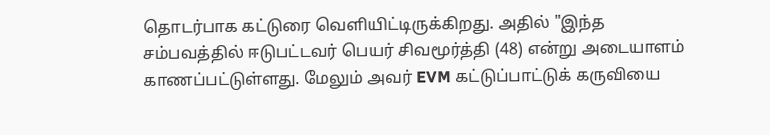தொடர்பாக கட்டுரை வெளியிட்டிருக்கிறது. அதில் "இந்த சம்பவத்தில் ஈடுபட்டவர் பெயர் சிவமூர்த்தி (48) என்று அடையாளம் காணப்பட்டுள்ளது. மேலும் அவர் EVM கட்டுப்பாட்டுக் கருவியை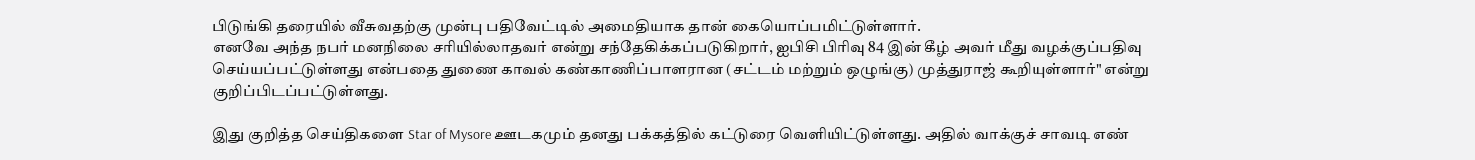பிடுங்கி தரையில் வீசுவதற்கு முன்பு பதிவேட்டில் அமைதியாக தான் கையொப்பமிட்டுள்ளார்.
எனவே அந்த நபர் மனநிலை சரியில்லாதவர் என்று சந்தேகிக்கப்படுகிறார், ஐபிசி பிரிவு 84 இன் கீழ் அவர் மீது வழக்குப்பதிவு செய்யப்பட்டுள்ளது என்பதை துணை காவல் கண்காணிப்பாளரான (சட்டம் மற்றும் ஒழுங்கு) முத்துராஜ் கூறியுள்ளார்" என்று குறிப்பிடப்பட்டுள்ளது.

இது குறித்த செய்திகளை Star of Mysore ஊடகமும் தனது பக்கத்தில் கட்டுரை வெளியிட்டுள்ளது. அதில் வாக்குச் சாவடி எண்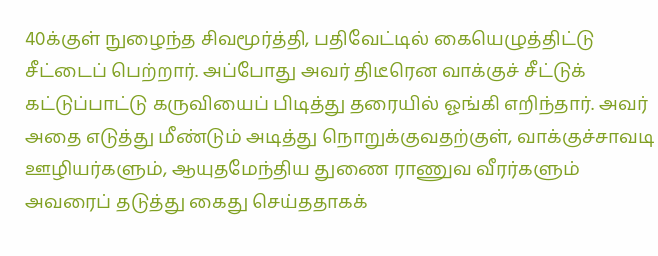40க்குள் நுழைந்த சிவமூர்த்தி, பதிவேட்டில் கையெழுத்திட்டு சீட்டைப் பெற்றார். அப்போது அவர் திடீரென வாக்குச் சீட்டுக் கட்டுப்பாட்டு கருவியைப் பிடித்து தரையில் ஓங்கி எறிந்தார். அவர் அதை எடுத்து மீண்டும் அடித்து நொறுக்குவதற்குள், வாக்குச்சாவடி ஊழியர்களும், ஆயுதமேந்திய துணை ராணுவ வீரர்களும் அவரைப் தடுத்து கைது செய்ததாகக்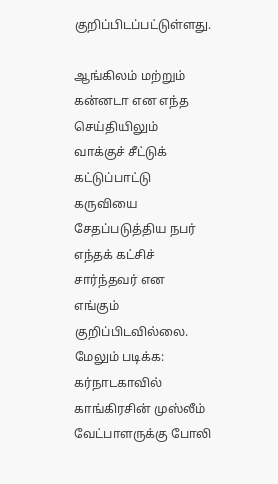குறிப்பிடப்பட்டுள்ளது.

ஆங்கிலம் மற்றும் கன்னடா என எந்த செய்தியிலும் வாக்குச் சீட்டுக் கட்டுப்பாட்டு கருவியை சேதப்படுத்திய நபர் எந்தக் கட்சிச் சார்ந்தவர் என எங்கும் குறிப்பிடவில்லை.
மேலும் படிக்க: கர்நாடகாவில் காங்கிரசின் முஸ்லீம் வேட்பாளருக்கு போலி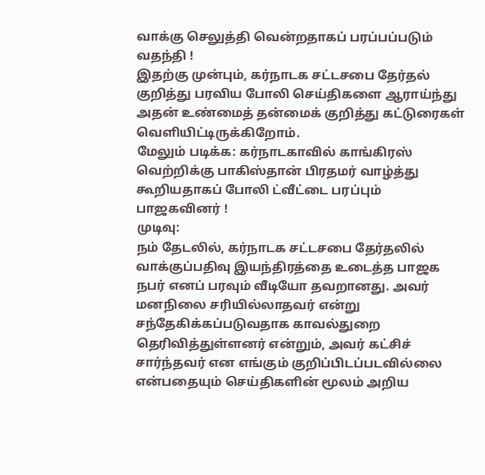வாக்கு செலுத்தி வென்றதாகப் பரப்பப்படும் வதந்தி !
இதற்கு முன்பும், கர்நாடக சட்டசபை தேர்தல் குறித்து பரவிய போலி செய்திகளை ஆராய்ந்து அதன் உண்மைத் தன்மைக் குறித்து கட்டுரைகள் வெளியிட்டிருக்கிறோம்.
மேலும் படிக்க: கர்நாடகாவில் காங்கிரஸ் வெற்றிக்கு பாகிஸ்தான் பிரதமர் வாழ்த்து கூறியதாகப் போலி ட்வீட்டை பரப்பும் பாஜகவினர் !
முடிவு:
நம் தேடலில், கர்நாடக சட்டசபை தேர்தலில் வாக்குப்பதிவு இயந்திரத்தை உடைத்த பாஜக நபர் எனப் பரவும் வீடியோ தவறானது. அவர் மனநிலை சரியில்லாதவர் என்று சந்தேகிக்கப்படுவதாக காவல்துறை தெரிவித்துள்ளனர் என்றும், அவர் கட்சிச் சார்ந்தவர் என எங்கும் குறிப்பிடப்படவில்லை என்பதையும் செய்திகளின் மூலம் அறிய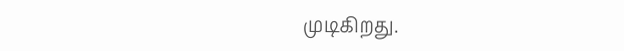முடிகிறது.